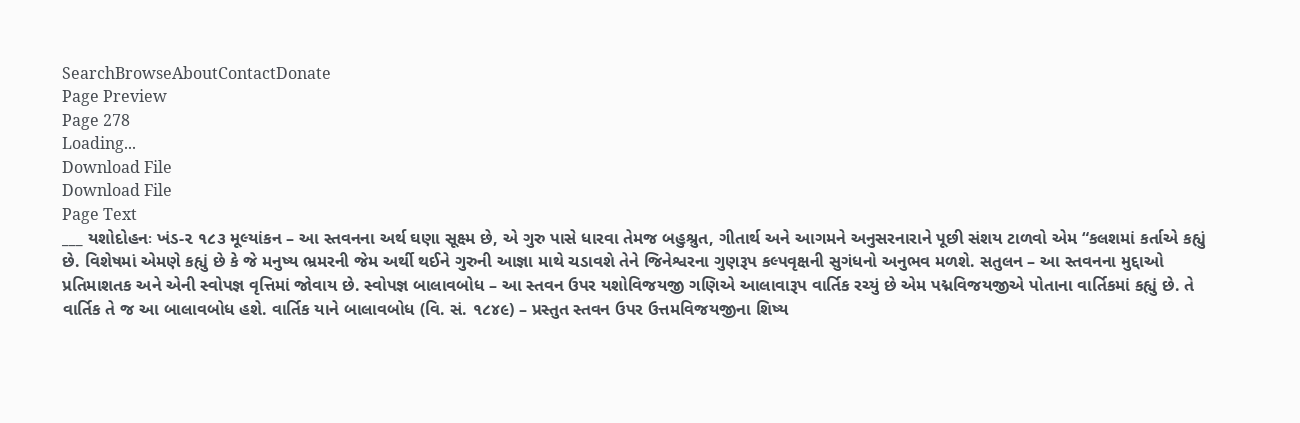SearchBrowseAboutContactDonate
Page Preview
Page 278
Loading...
Download File
Download File
Page Text
___ યશોદોહનઃ ખંડ-૨ ૧૮૩ મૂલ્યાંકન – આ સ્તવનના અર્થ ઘણા સૂક્ષ્મ છે, એ ગુરુ પાસે ધારવા તેમજ બહુશ્રુત, ગીતાર્થ અને આગમને અનુસરનારાને પૂછી સંશય ટાળવો એમ “કલશમાં કર્તાએ કહ્યું છે. વિશેષમાં એમણે કહ્યું છે કે જે મનુષ્ય ભ્રમરની જેમ અર્થી થઈને ગુરુની આજ્ઞા માથે ચડાવશે તેને જિનેશ્વરના ગુણરૂપ કલ્પવૃક્ષની સુગંધનો અનુભવ મળશે. સતુલન – આ સ્તવનના મુદ્દાઓ પ્રતિમાશતક અને એની સ્વોપજ્ઞ વૃત્તિમાં જોવાય છે. સ્વોપજ્ઞ બાલાવબોધ – આ સ્તવન ઉપર યશોવિજયજી ગણિએ આલાવારૂપ વાર્તિક રચ્યું છે એમ પદ્મવિજયજીએ પોતાના વાર્તિકમાં કહ્યું છે. તે વાર્તિક તે જ આ બાલાવબોધ હશે. વાર્તિક યાને બાલાવબોધ (વિ. સં. ૧૮૪૯) – પ્રસ્તુત સ્તવન ઉપર ઉત્તમવિજયજીના શિષ્ય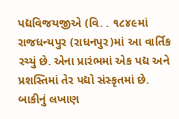પદ્યવિજયજીએ (વિ. . ૧૮૪૯માં રાજધન્યપુર (રાધનપુર)માં આ વાર્તિક રચ્યું છે. એના પ્રારંભમાં એક પદ્ય અને પ્રશસ્તિમાં તેર પદ્યો સંસ્કૃતમાં છે. બાકીનું લખાણ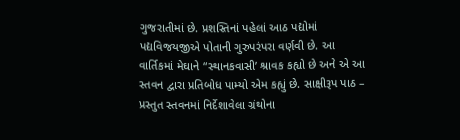ગુજરાતીમાં છે. પ્રશસ્તિનાં પહેલાં આઠ પદ્યોમાં પદ્યવિજયજીએ પોતાની ગુરુપરંપરા વર્ણવી છે. આ વાર્તિકમાં મેઘાને “સ્થાનકવાસી’ શ્રાવક કહ્યો છે અને એ આ સ્તવન દ્વારા પ્રતિબોધ પામ્યો એમ કહ્યું છે. સાક્ષીરૂપ પાઠ – પ્રસ્તુત સ્તવનમાં નિર્દેશાવેલા ગ્રંથોના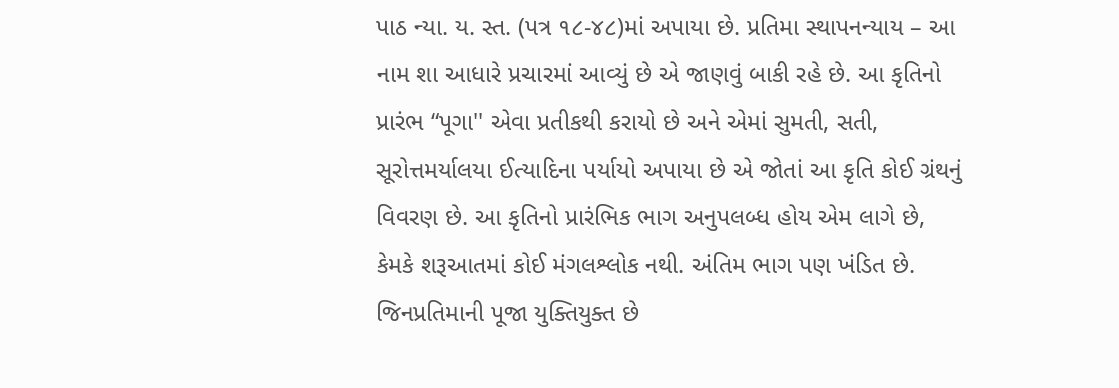પાઠ ન્યા. ય. સ્ત. (પત્ર ૧૮-૪૮)માં અપાયા છે. પ્રતિમા સ્થાપનન્યાય – આ નામ શા આધારે પ્રચારમાં આવ્યું છે એ જાણવું બાકી રહે છે. આ કૃતિનો પ્રારંભ “પૂગા'' એવા પ્રતીકથી કરાયો છે અને એમાં સુમતી, સતી, સૂરોત્તમર્યાલયા ઈત્યાદિના પર્યાયો અપાયા છે એ જોતાં આ કૃતિ કોઈ ગ્રંથનું વિવરણ છે. આ કૃતિનો પ્રારંભિક ભાગ અનુપલબ્ધ હોય એમ લાગે છે, કેમકે શરૂઆતમાં કોઈ મંગલશ્લોક નથી. અંતિમ ભાગ પણ ખંડિત છે. જિનપ્રતિમાની પૂજા યુક્તિયુક્ત છે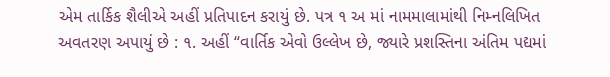એમ તાર્કિક શૈલીએ અહીં પ્રતિપાદન કરાયું છે. પત્ર ૧ અ માં નામમાલામાંથી નિમ્નલિખિત અવતરણ અપાયું છે : ૧. અહીં “વાર્તિક એવો ઉલ્લેખ છે, જ્યારે પ્રશસ્તિના અંતિમ પદ્યમાં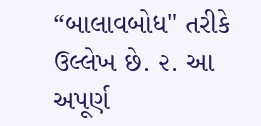“બાલાવબોધ" તરીકે ઉલ્લેખ છે. ૨. આ અપૂર્ણ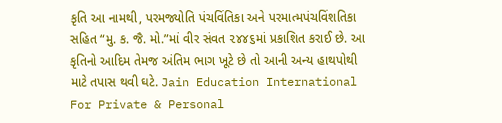કૃતિ આ નામથી, પરમજ્યોતિ પંચવિંતિકા અને પરમાત્મપંચવિંશતિકા સહિત “મુ. ક. જૈ. મો.”માં વીર સંવત ૨૪૪૬માં પ્રકાશિત કરાઈ છે. આ કૃતિનો આદિમ તેમજ અંતિમ ભાગ ખૂટે છે તો આની અન્ય હાથપોથી માટે તપાસ થવી ઘટે. Jain Education International For Private & Personal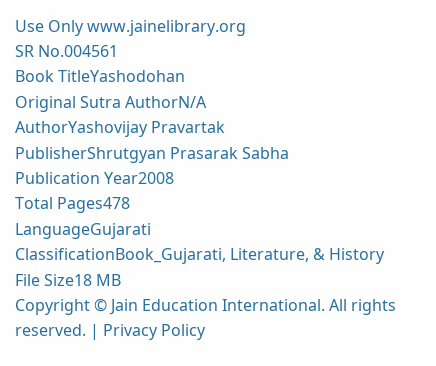Use Only www.jainelibrary.org
SR No.004561
Book TitleYashodohan
Original Sutra AuthorN/A
AuthorYashovijay Pravartak
PublisherShrutgyan Prasarak Sabha
Publication Year2008
Total Pages478
LanguageGujarati
ClassificationBook_Gujarati, Literature, & History
File Size18 MB
Copyright © Jain Education International. All rights reserved. | Privacy Policy